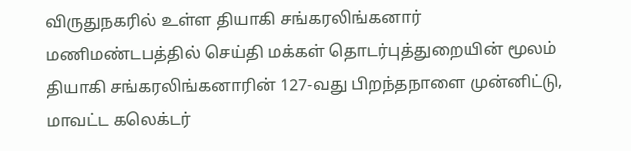விருதுநகரில் உள்ள தியாகி சங்கரலிங்கனார் மணிமண்டபத்தில் செய்தி மக்கள் தொடர்புத்துறையின் மூலம் தியாகி சங்கரலிங்கனாரின் 127-வது பிறந்தநாளை முன்னிட்டு, மாவட்ட கலெக்டர்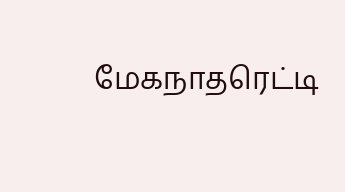மேகநாதரெட்டி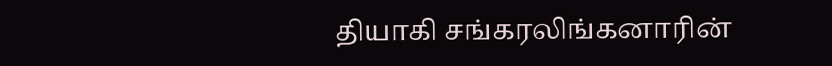தியாகி சங்கரலிங்கனாரின்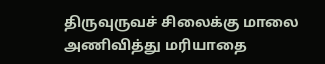திருவுருவச் சிலைக்கு மாலை அணிவித்து மரியாதை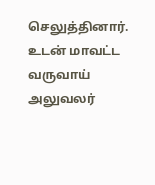செலுத்தினார்.
உடன் மாவட்ட வருவாய் அலுவலர்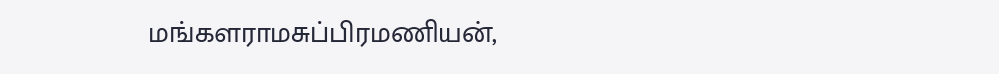மங்களராமசுப்பிரமணியன்,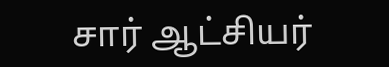சார் ஆட்சியர்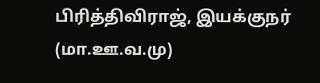பிரித்திவிராஜ், இயக்குநர் (மா.ஊ.வ.மு)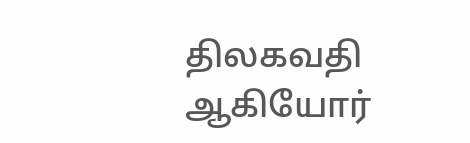திலகவதி ஆகியோர்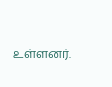உள்ளனர்.